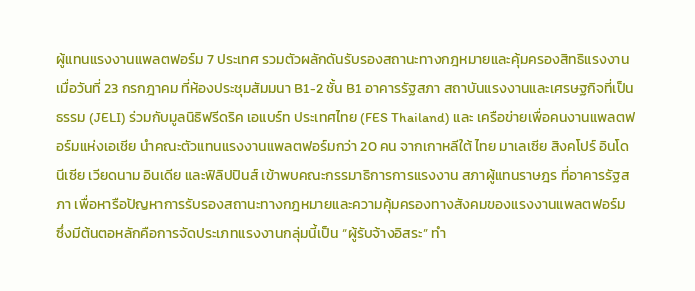ผู้แทนแรงงานแพลตฟอร์ม 7 ประเทศ รวมตัวผลักดันรับรองสถานะทางกฎหมายและคุ้มครองสิทธิแรงงาน
เมื่อวันที่ 23 กรกฎาคม ที่ห้องประชุมสัมมนา B1-2 ชั้น B1 อาคารรัฐสภา สถาบันแรงงานและเศรษฐกิจที่เป็นธรรม (JELI) ร่วมกับมูลนิธิฟรีดริค เอแบร์ท ประเทศไทย (FES Thailand) และ เครือข่ายเพื่อคนงานแพลตฟอร์มแห่งเอเชีย นำคณะตัวแทนแรงงานแพลตฟอร์มกว่า 20 คน จากเกาหลีใต้ ไทย มาเลเซีย สิงคโปร์ อินโดนีเซีย เวียดนาม อินเดีย และฟิลิปปินส์ เข้าพบคณะกรรมาธิการการแรงงาน สภาผู้แทนราษฎร ที่อาคารรัฐสภา เพื่อหารือปัญหาการรับรองสถานะทางกฎหมายและความคุ้มครองทางสังคมของแรงงานแพลตฟอร์ม ซึ่งมีต้นตอหลักคือการจัดประเภทแรงงานกลุ่มนี้เป็น “ผู้รับจ้างอิสระ” ทำ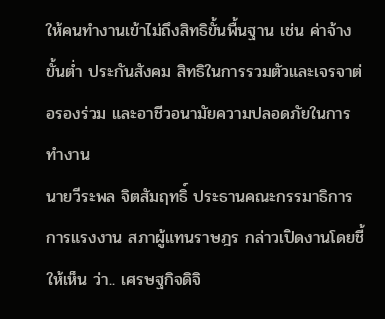ให้คนทำงานเข้าไม่ถึงสิทธิขั้นพื้นฐาน เช่น ค่าจ้างขั้นต่ำ ประกันสังคม สิทธิในการรวมตัวและเจรจาต่อรองร่วม และอาชีวอนามัยความปลอดภัยในการทำงาน
นายวีระพล จิตสัมฤทธิ์ ประธานคณะกรรมาธิการการแรงงาน สภาผู้แทนราษฎร กล่าวเปิดงานโดยชี้ให้เห็น ว่า.. เศรษฐกิจดิจิ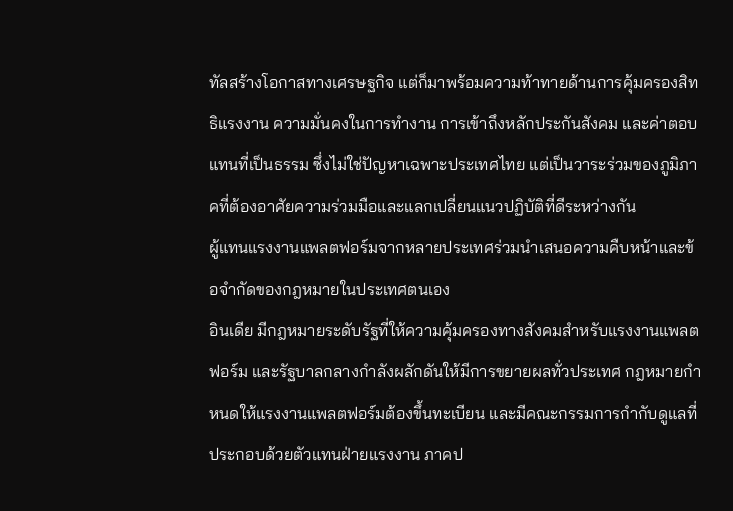ทัลสร้างโอกาสทางเศรษฐกิจ แต่ก็มาพร้อมความท้าทายด้านการคุ้มครองสิทธิแรงงาน ความมั่นคงในการทำงาน การเข้าถึงหลักประกันสังคม และค่าตอบแทนที่เป็นธรรม ซึ่งไม่ใช่ปัญหาเฉพาะประเทศไทย แต่เป็นวาระร่วมของภูมิภาคที่ต้องอาศัยความร่วมมือและแลกเปลี่ยนแนวปฏิบัติที่ดีระหว่างกัน
ผู้แทนแรงงานแพลตฟอร์มจากหลายประเทศร่วมนำเสนอความคืบหน้าและข้อจำกัดของกฎหมายในประเทศตนเอง
อินเดีย มีกฎหมายระดับรัฐที่ให้ความคุ้มครองทางสังคมสำหรับแรงงานแพลตฟอร์ม และรัฐบาลกลางกำลังผลักดันให้มีการขยายผลทั่วประเทศ กฎหมายกำหนดให้แรงงานแพลตฟอร์มต้องขึ้นทะเบียน และมีคณะกรรมการกำกับดูแลที่ประกอบด้วยตัวแทนฝ่ายแรงงาน ภาคป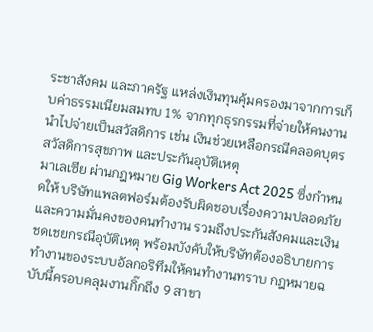ระชาสังคม และภาครัฐ แหล่งเงินทุนคุ้มครองมาจากการเก็บค่าธรรมเนียมสมทบ 1% จากทุกธุรกรรมที่จ่ายให้คนงาน นำไปจ่ายเป็นสวัสดิการ เช่น เงินช่วยเหลือกรณีคลอดบุตร สวัสดิการสุขภาพ และประกันอุบัติเหตุ
มาเลเซีย ผ่านกฎหมาย Gig Workers Act 2025 ซึ่งกำหนดให้ บริษัทแพลตฟอร์มต้องรับผิดชอบเรื่องความปลอดภัยและความมั่นคงของคนทำงาน รวมถึงประกันสังคมและเงินชดเชยกรณีอุบัติเหตุ พร้อมบังคับให้บริษัทต้องอธิบายการทำงานของระบบอัลกอริทึมให้คนทำงานทราบ กฎหมายฉบับนี้ครอบคลุมงานกิ๊กถึง 9 สาขา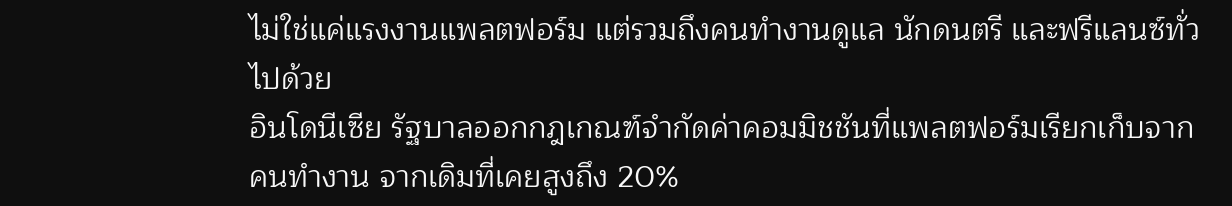ไม่ใช่แค่แรงงานแพลตฟอร์ม แต่รวมถึงคนทำงานดูแล นักดนตรี และฟรีแลนซ์ทั่วไปด้วย
อินโดนีเซีย รัฐบาลออกกฎเกณฑ์จำกัดค่าคอมมิชชันที่แพลตฟอร์มเรียกเก็บจากคนทำงาน จากเดิมที่เคยสูงถึง 20%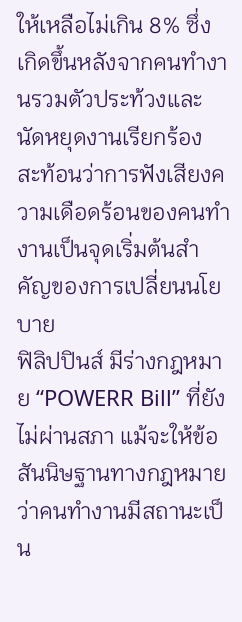ให้เหลือไม่เกิน 8% ซึ่งเกิดขึ้นหลังจากคนทำงานรวมตัวประท้วงและนัดหยุดงานเรียกร้อง สะท้อนว่าการฟังเสียงความเดือดร้อนของคนทำงานเป็นจุดเริ่มต้นสำคัญของการเปลี่ยนนโยบาย
ฟิลิปปินส์ มีร่างกฎหมาย “POWERR Bill” ที่ยังไม่ผ่านสภา แม้จะให้ข้อสันนิษฐานทางกฎหมายว่าคนทำงานมีสถานะเป็น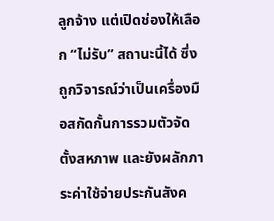ลูกจ้าง แต่เปิดช่องให้เลือก “ไม่รับ” สถานะนี้ได้ ซึ่งถูกวิจารณ์ว่าเป็นเครื่องมือสกัดกั้นการรวมตัวจัดตั้งสหภาพ และยังผลักภาระค่าใช้จ่ายประกันสังค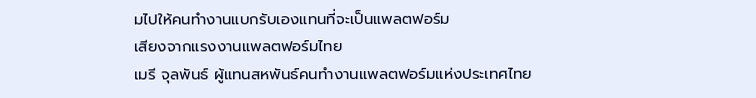มไปให้คนทำงานแบกรับเองแทนที่จะเป็นแพลตฟอร์ม
เสียงจากแรงงานแพลตฟอร์มไทย
เมรี จุลพันธ์ ผู้แทนสหพันธ์คนทำงานแพลตฟอร์มแห่งประเทศไทย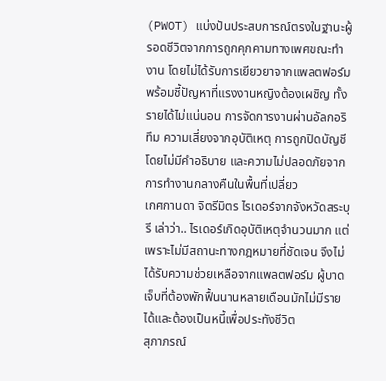(PWOT) แบ่งปันประสบการณ์ตรงในฐานะผู้รอดชีวิตจากการถูกคุกคามทางเพศขณะทำงาน โดยไม่ได้รับการเยียวยาจากแพลตฟอร์ม พร้อมชี้ปัญหาที่แรงงานหญิงต้องเผชิญ ทั้งรายได้ไม่แน่นอน การจัดการงานผ่านอัลกอริทึม ความเสี่ยงจากอุบัติเหตุ การถูกปิดบัญชีโดยไม่มีคำอธิบาย และความไม่ปลอดภัยจากการทำงานกลางคืนในพื้นที่เปลี่ยว
เกศกานดา จิตรีมิตร ไรเดอร์จากจังหวัดสระบุรี เล่าว่า.. ไรเดอร์เกิดอุบัติเหตุจำนวนมาก แต่เพราะไม่มีสถานะทางกฎหมายที่ชัดเจน จึงไม่ได้รับความช่วยเหลือจากแพลตฟอร์ม ผู้บาดเจ็บที่ต้องพักฟื้นนานหลายเดือนมักไม่มีรายได้และต้องเป็นหนี้เพื่อประทังชีวิต
สุภาภรณ์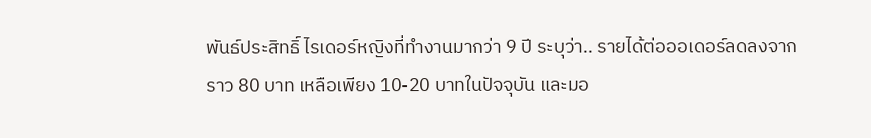พันธ์ประสิทธิ์ ไรเดอร์หญิงที่ทำงานมากว่า 9 ปี ระบุว่า.. รายได้ต่อออเดอร์ลดลงจากราว 80 บาท เหลือเพียง 10-20 บาทในปัจจุบัน และมอ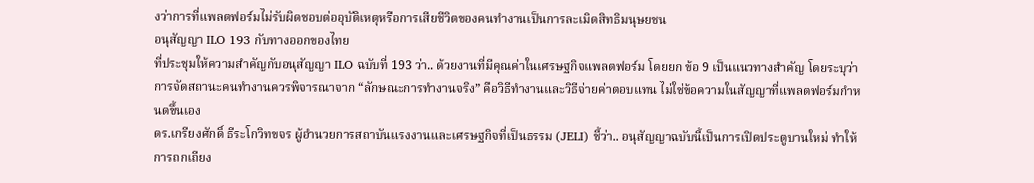งว่าการที่แพลตฟอร์มไม่รับผิดชอบต่ออุบัติเหตุหรือการเสียชีวิตของคนทำงานเป็นการละเมิดสิทธิมนุษยชน
อนุสัญญา ILO 193 กับทางออกของไทย
ที่ประชุมให้ความสำคัญกับอนุสัญญา ILO ฉบับที่ 193 ว่า.. ด้วยงานที่มีคุณค่าในเศรษฐกิจแพลตฟอร์ม โดยยก ข้อ 9 เป็นแนวทางสำคัญ โดยระบุว่าการจัดสถานะคนทำงานควรพิจารณาจาก “ลักษณะการทำงานจริง” คือวิธีทำงานและวิธีจ่ายค่าตอบแทน ไม่ใช่ข้อความในสัญญาที่แพลตฟอร์มกำหนดขึ้นเอง
ดร.เกรียงศักดิ์ ธีระโกวิทขจร ผู้อำนวยการสถาบันแรงงานและเศรษฐกิจที่เป็นธรรม (JELI) ชี้ว่า.. อนุสัญญาฉบับนี้เป็นการเปิดประตูบานใหม่ ทำให้การถกเถียง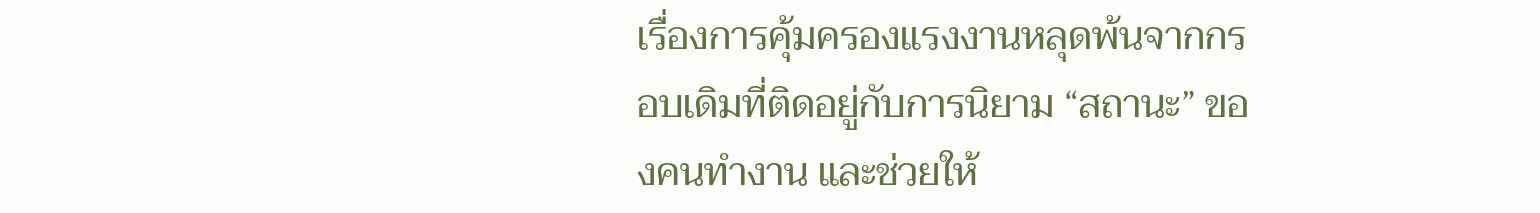เรื่องการคุ้มครองแรงงานหลุดพ้นจากกรอบเดิมที่ติดอยู่กับการนิยาม “สถานะ” ของคนทำงาน และช่วยให้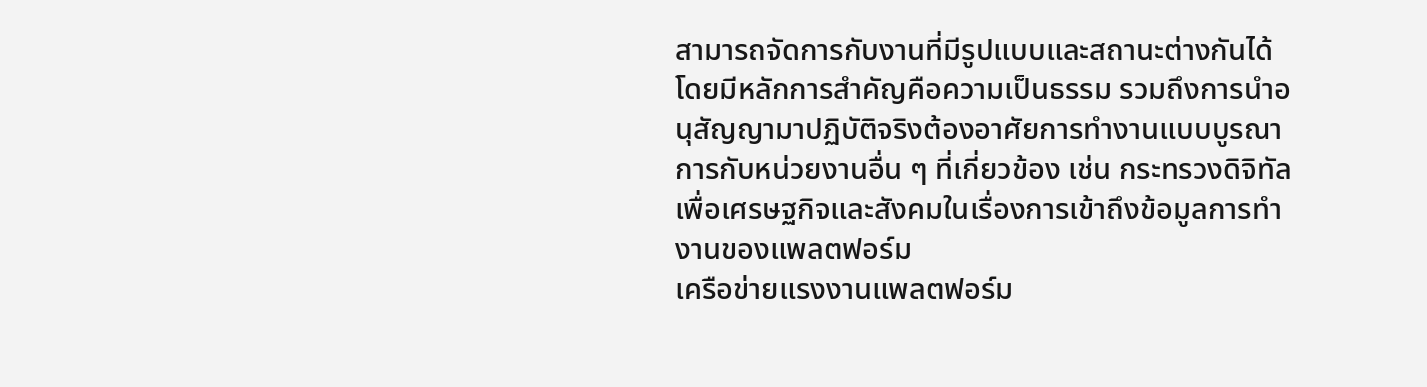สามารถจัดการกับงานที่มีรูปแบบและสถานะต่างกันได้ โดยมีหลักการสำคัญคือความเป็นธรรม รวมถึงการนำอนุสัญญามาปฏิบัติจริงต้องอาศัยการทำงานแบบบูรณาการกับหน่วยงานอื่น ๆ ที่เกี่ยวข้อง เช่น กระทรวงดิจิทัลเพื่อเศรษฐกิจและสังคมในเรื่องการเข้าถึงข้อมูลการทำงานของแพลตฟอร์ม
เครือข่ายแรงงานแพลตฟอร์ม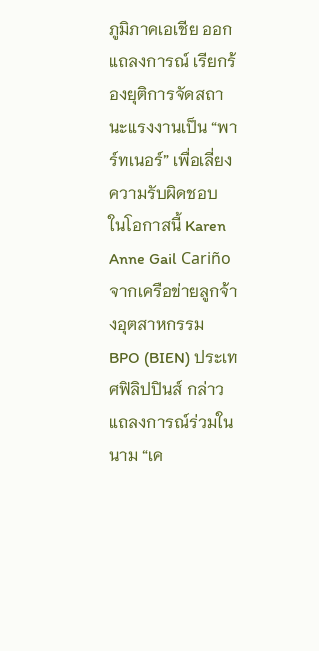ภูมิภาคเอเชีย ออกแถลงการณ์ เรียกร้องยุติการจัดสถานะแรงงานเป็น “พาร์ทเนอร์” เพื่อเลี่ยงความรับผิดชอบ
ในโอกาสนี้ Karen Anne Gail Cariño จากเครือข่ายลูกจ้างอุตสาหกรรม BPO (BIEN) ประเทศฟิลิปปินส์ กล่าวแถลงการณ์ร่วมในนาม “เค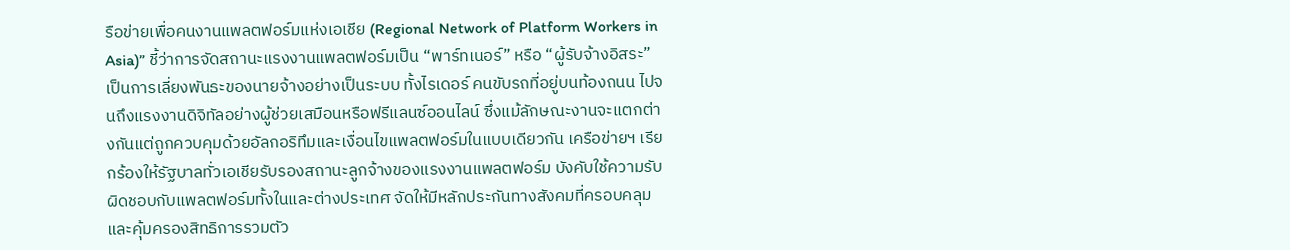รือข่ายเพื่อคนงานแพลตฟอร์มแห่งเอเชีย (Regional Network of Platform Workers in Asia)” ชี้ว่าการจัดสถานะแรงงานแพลตฟอร์มเป็น “พาร์ทเนอร์” หรือ “ผู้รับจ้างอิสระ” เป็นการเลี่ยงพันธะของนายจ้างอย่างเป็นระบบ ทั้งไรเดอร์ คนขับรถที่อยู่บนท้องถนน ไปจนถึงแรงงานดิจิทัลอย่างผู้ช่วยเสมือนหรือฟรีแลนซ์ออนไลน์ ซึ่งแม้ลักษณะงานจะแตกต่างกันแต่ถูกควบคุมด้วยอัลกอริทึมและเงื่อนไขแพลตฟอร์มในแบบเดียวกัน เครือข่ายฯ เรียกร้องให้รัฐบาลทั่วเอเชียรับรองสถานะลูกจ้างของแรงงานแพลตฟอร์ม บังคับใช้ความรับผิดชอบกับแพลตฟอร์มทั้งในและต่างประเทศ จัดให้มีหลักประกันทางสังคมที่ครอบคลุม และคุ้มครองสิทธิการรวมตัว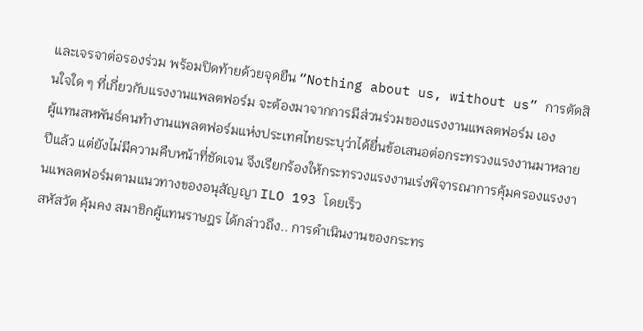และเจรจาต่อรองร่วม พร้อมปิดท้ายด้วยจุดยืน “Nothing about us, without us” การตัดสินใจใด ๆ ที่เกี่ยวกับแรงงานแพลตฟอร์ม จะต้องมาจากการมีส่วนร่วมของแรงงานแพลตฟอร์ม เอง
ผู้แทนสหพันธ์คนทำงานแพลตฟอร์มแห่งประเทศไทยระบุว่าได้ยื่นข้อเสนอต่อกระทรวงแรงงานมาหลายปีแล้ว แต่ยังไม่มีความคืบหน้าที่ชัดเจน จึงเรียกร้องให้กระทรวงแรงงานเร่งพิจารณาการคุ้มครองแรงงานแพลตฟอร์มตามแนวทางของอนุสัญญา ILO 193 โดยเร็ว
สหัสวัต คุ้มคง สมาชิกผู้แทนราษฎร ได้กล่าวถึง.. การดำเนินงานของกระทร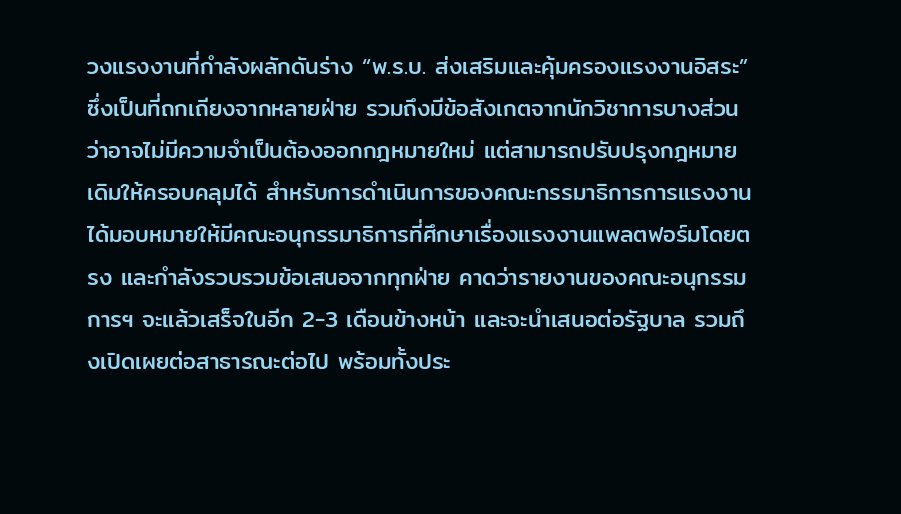วงแรงงานที่กำลังผลักดันร่าง “พ.ร.บ. ส่งเสริมและคุ้มครองแรงงานอิสระ” ซึ่งเป็นที่ถกเถียงจากหลายฝ่าย รวมถึงมีข้อสังเกตจากนักวิชาการบางส่วนว่าอาจไม่มีความจำเป็นต้องออกกฎหมายใหม่ แต่สามารถปรับปรุงกฎหมายเดิมให้ครอบคลุมได้ สำหรับการดำเนินการของคณะกรรมาธิการการแรงงาน ได้มอบหมายให้มีคณะอนุกรรมาธิการที่ศึกษาเรื่องแรงงานแพลตฟอร์มโดยตรง และกำลังรวบรวมข้อเสนอจากทุกฝ่าย คาดว่ารายงานของคณะอนุกรรมการฯ จะแล้วเสร็จในอีก 2-3 เดือนข้างหน้า และจะนำเสนอต่อรัฐบาล รวมถึงเปิดเผยต่อสาธารณะต่อไป พร้อมทั้งประ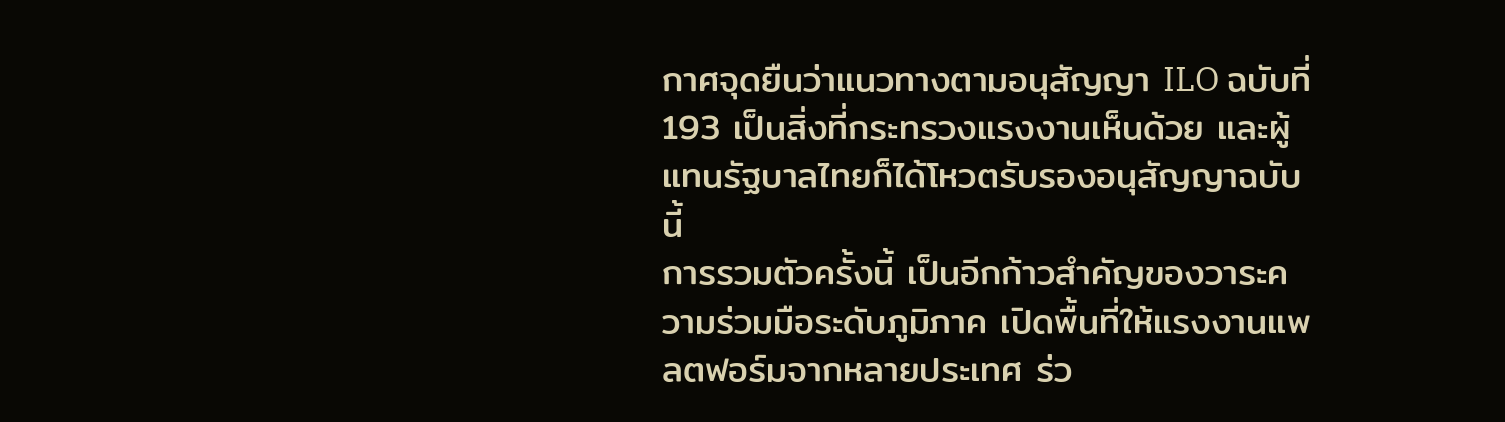กาศจุดยืนว่าแนวทางตามอนุสัญญา ILO ฉบับที่ 193 เป็นสิ่งที่กระทรวงแรงงานเห็นด้วย และผู้แทนรัฐบาลไทยก็ได้โหวตรับรองอนุสัญญาฉบับนี้
การรวมตัวครั้งนี้ เป็นอีกก้าวสำคัญของวาระความร่วมมือระดับภูมิภาค เปิดพื้นที่ให้แรงงานแพลตฟอร์มจากหลายประเทศ ร่ว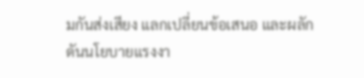มกันส่งเสียง แลกเปลี่ยนข้อเสนอ และผลักดันนโยบายแรงงา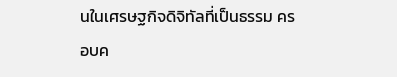นในเศรษฐกิจดิจิทัลที่เป็นธรรม ครอบค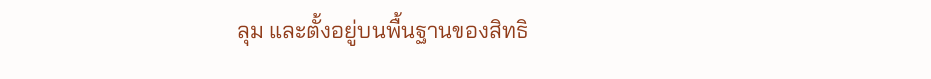ลุม และตั้งอยู่บนพื้นฐานของสิทธิ